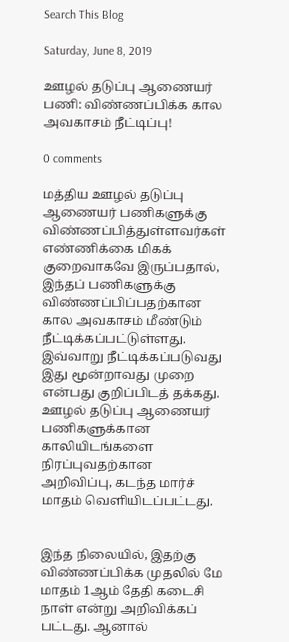Search This Blog

Saturday, June 8, 2019

ஊழல் தடுப்பு ஆணையர் பணி: விண்ணப்பிக்க கால அவகாசம் நீட்டிப்பு!

0 comments

மத்திய ஊழல் தடுப்பு ஆணையர் பணிகளுக்கு விண்ணப்பித்துள்ளவர்கள் எண்ணிக்கை மிகக் குறைவாகவே இருப்பதால், இந்தப் பணிகளுக்கு விண்ணப்பிப்பதற்கான கால அவகாசம் மீண்டும் நீட்டிக்கப்பட்டுள்ளது. இவ்வாறு நீட்டிக்கப்படுவது இது மூன்றாவது முறை என்பது குறிப்பிடத் தக்கது. ஊழல் தடுப்பு ஆணையர் பணிகளுக்கான காலியிடங்களை நிரப்புவதற்கான அறிவிப்பு, கடந்த மார்ச் மாதம் வெளியிடப்பட்டது.


இந்த நிலையில், இதற்கு விண்ணப்பிக்க முதலில் மே மாதம் 1ஆம் தேதி கடைசி நாள் என்று அறிவிக்கப் பட்டது. ஆனால்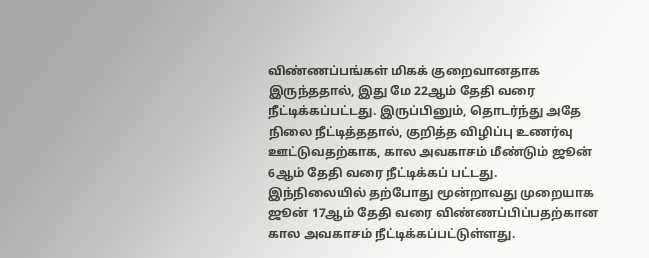விண்ணப்பங்கள் மிகக் குறைவானதாக இருந்ததால், இது மே 22ஆம் தேதி வரை நீட்டிக்கப்பட்டது. இருப்பினும், தொடர்ந்து அதே நிலை நீட்டித்ததால், குறித்த விழிப்பு உணர்வு ஊட்டுவதற்காக, கால அவகாசம் மீண்டும் ஜூன் 6ஆம் தேதி வரை நீட்டிக்கப் பட்டது.
இந்நிலையில் தற்போது மூன்றாவது முறையாக ஜூன் 17ஆம் தேதி வரை விண்ணப்பிப்பதற்கான கால அவகாசம் நீட்டிக்கப்பட்டுள்ளது.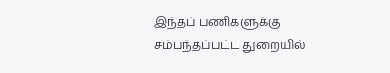இந்தப் பணிகளுக்கு சம்பந்தப்பட்ட துறையில்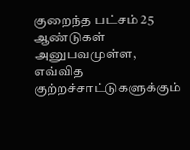குறைந்த பட்சம் 25 ஆண்டுகள் அனுபவமுள்ள, எவ்வித குற்றச்சாட்டுகளுக்கும்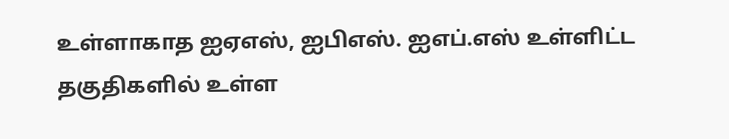உள்ளாகாத ஐஏஎஸ், ஐபிஎஸ். ஐஎப்.எஸ் உள்ளிட்ட தகுதிகளில் உள்ள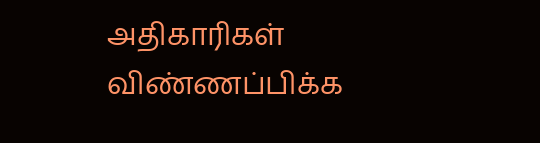அதிகாரிகள் விண்ணப்பிக்க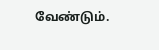வேண்டும்.